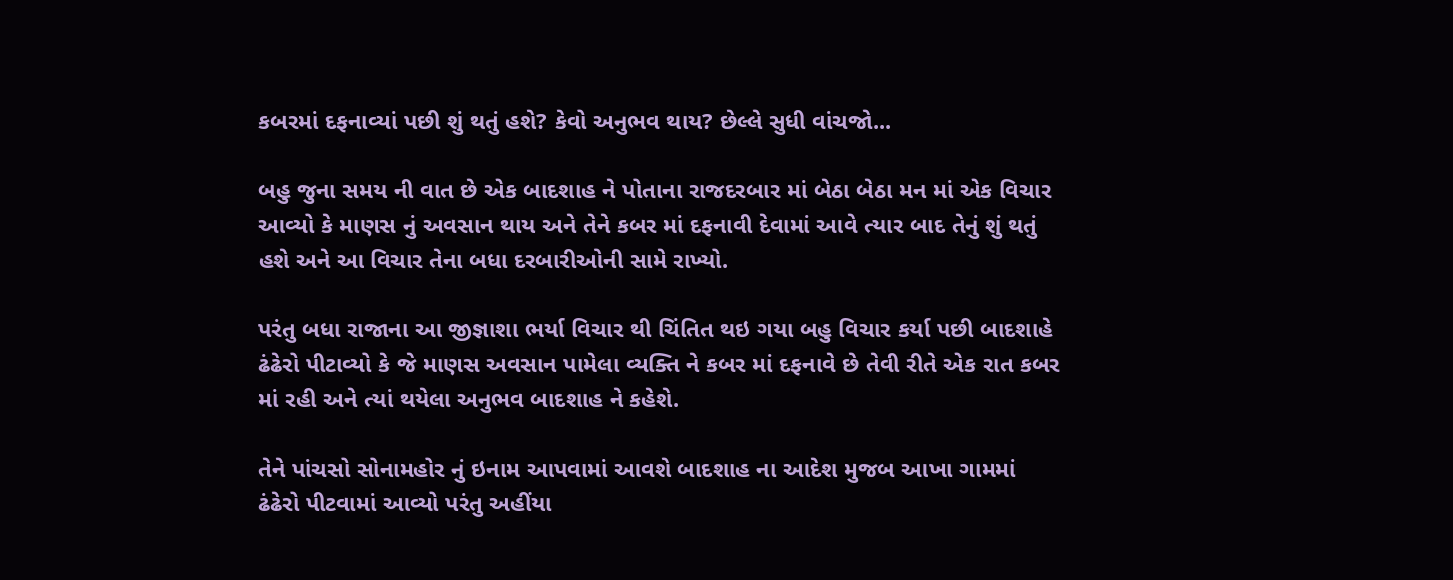કબરમાં દફનાવ્યાં પછી શું થતું હશે? કેવો અનુભવ થાય? છેલ્લે સુધી વાંચજો...

બહુ જુના સમય ની વાત છે એક બાદશાહ ને પોતાના રાજદરબાર માં બેઠા બેઠા મન માં એક વિચાર આવ્યો કે માણસ નું અવસાન થાય અને તેને કબર માં દફનાવી દેવામાં આવે ત્યાર બાદ તેનું શું થતું હશે અને આ વિચાર તેના બધા દરબારીઓની સામે રાખ્યો.

પરંતુ બધા રાજાના આ જીજ્ઞાશા ભર્યા વિચાર થી ચિંતિત થઇ ગયા બહુ વિચાર કર્યા પછી બાદશાહે ઢંઢેરો પીટાવ્યો કે જે માણસ અવસાન પામેલા વ્યક્તિ ને કબર માં દફનાવે છે તેવી રીતે એક રાત કબર માં રહી અને ત્યાં થયેલા અનુભવ બાદશાહ ને કહેશે.

તેને પાંચસો સોનામહોર નું ઇનામ આપવામાં આવશે બાદશાહ ના આદેશ મુજબ આખા ગામમાં ઢંઢેરો પીટવામાં આવ્યો પરંતુ અહીંયા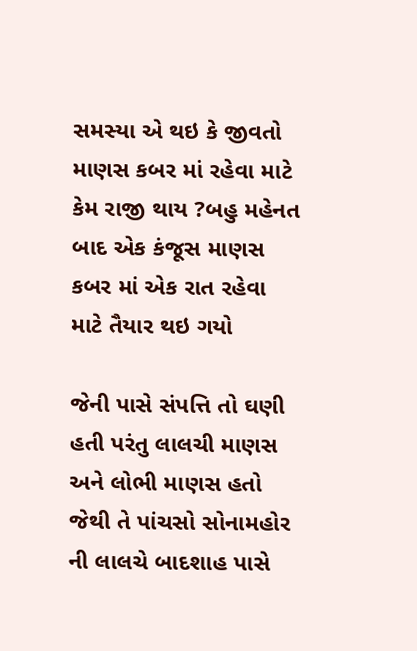સમસ્યા એ થઇ કે જીવતો માણસ કબર માં રહેવા માટે કેમ રાજી થાય ?બહુ મહેનત બાદ એક કંજૂસ માણસ કબર માં એક રાત રહેવા માટે તૈયાર થઇ ગયો

જેની પાસે સંપત્તિ તો ઘણી હતી પરંતુ લાલચી માણસ અને લોભી માણસ હતો જેથી તે પાંચસો સોનામહોર ની લાલચે બાદશાહ પાસે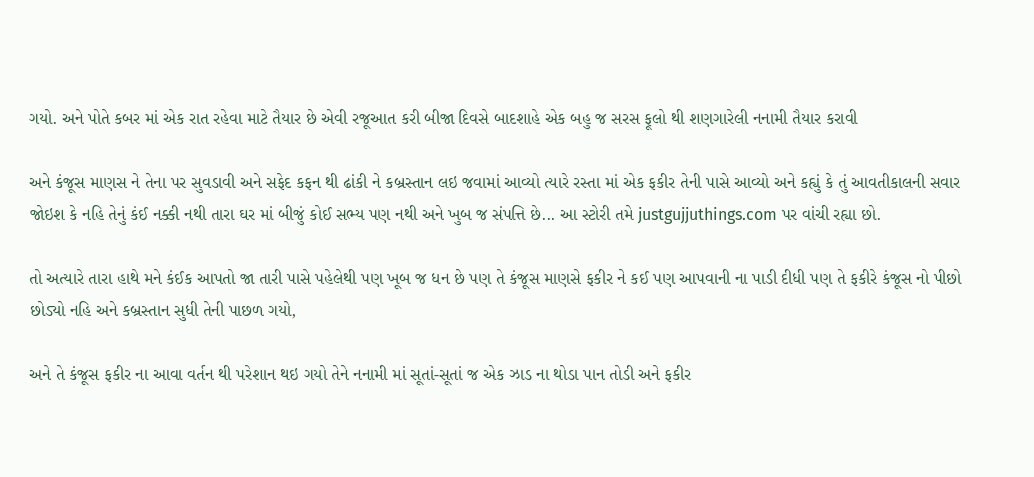ગયો. અને પોતે કબર માં એક રાત રહેવા માટે તૈયાર છે એવી રજૂઆત કરી બીજા દિવસે બાદશાહે એક બહુ જ સરસ ફૂલો થી શણગારેલી નનામી તૈયાર કરાવી

અને કંજૂસ માણસ ને તેના પર સુવડાવી અને સફેદ કફન થી ઢાંકી ને કબ્રસ્તાન લઇ જવામાં આવ્યો ત્યારે રસ્તા માં એક ફકીર તેની પાસે આવ્યો અને કહ્યું કે તું આવતીકાલની સવાર જોઇશ કે નહિ તેનું કંઈ નક્કી નથી તારા ઘર માં બીજું કોઈ સભ્ય પણ નથી અને ખુબ જ સંપત્તિ છે... આ સ્ટોરી તમે justgujjuthings.com પર વાંચી રહ્યા છો.

તો અત્યારે તારા હાથે મને કંઈક આપતો જા તારી પાસે પહેલેથી પણ ખૂબ જ ધન છે પણ તે કંજૂસ માણસે ફકીર ને કઈ પણ આપવાની ના પાડી દીધી પણ તે ફકીરે કંજૂસ નો પીછો છોડ્યો નહિ અને કબ્રસ્તાન સુધી તેની પાછળ ગયો,

અને તે કંજૂસ ફકીર ના આવા વર્તન થી પરેશાન થઇ ગયો તેને નનામી માં સૂતાં-સૂતાં જ એક ઝાડ ના થોડા પાન તોડી અને ફકીર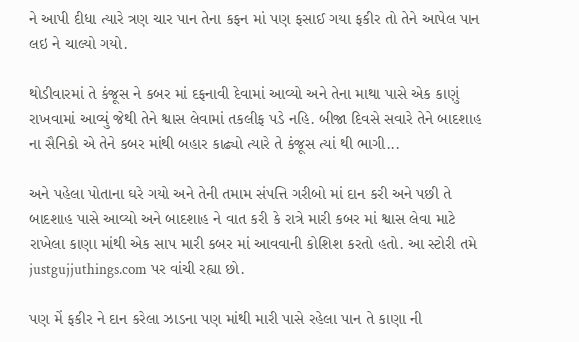ને આપી દીધા ત્યારે ત્રણ ચાર પાન તેના કફન માં પણ ફસાઈ ગયા ફકીર તો તેને આપેલ પાન લઇ ને ચાલ્યો ગયો.

થોડીવારમાં તે કંજૂસ ને કબર માં દફનાવી દેવામાં આવ્યો અને તેના માથા પાસે એક કાણું રાખવામાં આવ્યું જેથી તેને શ્વાસ લેવામાં તકલીફ પડે નહિ. બીજા દિવસે સવારે તેને બાદશાહ ના સૈનિકો એ તેને કબર માંથી બહાર કાઢ્યો ત્યારે તે કંજૂસ ત્યાં થી ભાગી...

અને પહેલા પોતાના ઘરે ગયો અને તેની તમામ સંપત્તિ ગરીબો માં દાન કરી અને પછી તે બાદશાહ પાસે આવ્યો અને બાદશાહ ને વાત કરી કે રાત્રે મારી કબર માં શ્વાસ લેવા માટે રાખેલા કાણા માંથી એક સાપ મારી કબર માં આવવાની કોશિશ કરતો હતો. આ સ્ટોરી તમે justgujjuthings.com પર વાંચી રહ્યા છો.

પણ મેં ફકીર ને દાન કરેલા ઝાડના પણ માંથી મારી પાસે રહેલા પાન તે કાણા ની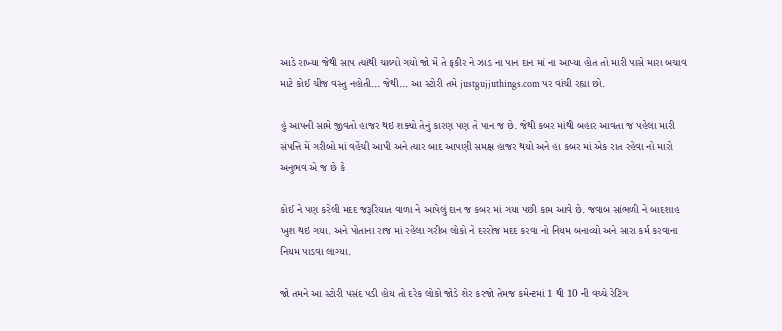આડે રાખ્યા જેથી સાપ ત્યાંથી ચાલ્યો ગયો જો મેં તે ફકીર ને ઝાડ ના પાન દાન માં ના આપ્યા હોત તો મારી પાસે મારા બચાવ માટે કોઈ ચીજ વસ્તુ નહોતી... જેથી... આ સ્ટોરી તમે justgujjuthings.com પર વાંચી રહ્યા છો.

હું આપની સામે જીવતો હાજર થઇ શક્યો તેનું કારણ પણ તે પાન જ છે. જેથી કબર માંથી બહાર આવતા જ પહેલા મારી સંપત્તિ મેં ગરીબો માં વહેંચી આપી અને ત્યાર બાદ આપણી સમક્ષ હાજર થયો અને હા કબર માં એક રાત રહેવા નો મારો અનુભવ એ જ છે કે

કોઈ ને પણ કરેલી મદદ જરૂરિયાત વાળા ને આપેલું દાન જ કબર માં ગયા પછી કામ આવે છે. જવાબ સાંભળી ને બાદશાહ ખુશ થઇ ગયા. અને પોતાના રાજ માં રહેલા ગરીબ લોકો ને દરરોજ મદદ કરવા નો નિયમ બનાવ્યો અને સારા કર્મ કરવાના નિયમ પાડવા લાગ્યા.

જો તમને આ સ્ટોરી પસંદ પડી હોય તો દરેક લોકો જોડે શેર કરજો તેમજ કમેન્ટમાં 1 થી 10 ની વચ્ચે રેટિંગ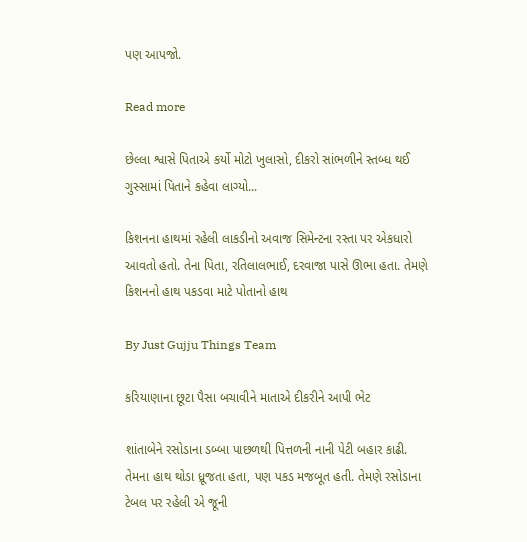પણ આપજો.

Read more

છેલ્લા શ્વાસે પિતાએ કર્યો મોટો ખુલાસો, દીકરો સાંભળીને સ્તબ્ધ થઈ ગુસ્સામાં પિતાને કહેવા લાગ્યો...

કિશનના હાથમાં રહેલી લાકડીનો અવાજ સિમેન્ટના રસ્તા પર એકધારો આવતો હતો. તેના પિતા, રતિલાલભાઈ, દરવાજા પાસે ઊભા હતા. તેમણે કિશનનો હાથ પકડવા માટે પોતાનો હાથ

By Just Gujju Things Team

કરિયાણાના છૂટા પૈસા બચાવીને માતાએ દીકરીને આપી ભેટ

શાંતાબેને રસોડાના ડબ્બા પાછળથી પિત્તળની નાની પેટી બહાર કાઢી. તેમના હાથ થોડા ધ્રૂજતા હતા, પણ પકડ મજબૂત હતી. તેમણે રસોડાના ટેબલ પર રહેલી એ જૂની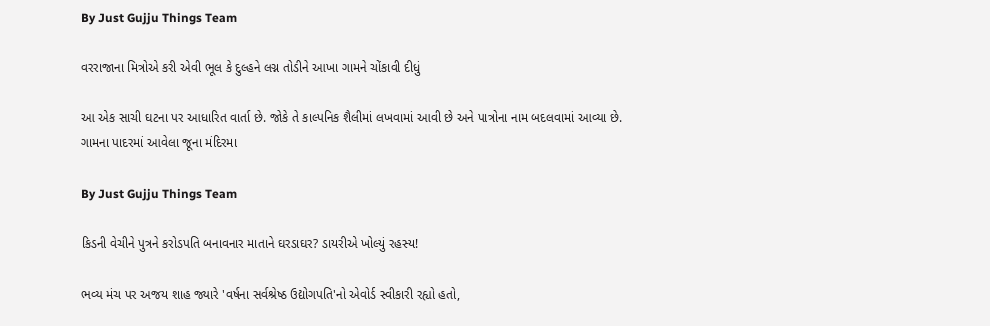By Just Gujju Things Team

વરરાજાના મિત્રોએ કરી એવી ભૂલ કે દુલ્હને લગ્ન તોડીને આખા ગામને ચોંકાવી દીધું

આ એક સાચી ઘટના પર આધારિત વાર્તા છે. જોકે તે કાલ્પનિક શૈલીમાં લખવામાં આવી છે અને પાત્રોના નામ બદલવામાં આવ્યા છે. ગામના પાદરમાં આવેલા જૂના મંદિરમા

By Just Gujju Things Team

કિડની વેચીને પુત્રને કરોડપતિ બનાવનાર માતાને ઘરડાઘર? ડાયરીએ ખોલ્યું રહસ્ય!

ભવ્ય મંચ પર અજય શાહ જ્યારે 'વર્ષના સર્વશ્રેષ્ઠ ઉદ્યોગપતિ'નો એવોર્ડ સ્વીકારી રહ્યો હતો,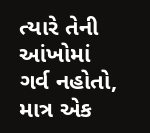ત્યારે તેની આંખોમાં ગર્વ નહોતો, માત્ર એક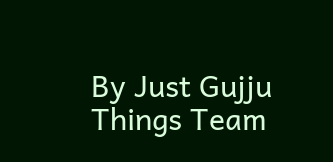By Just Gujju Things Team